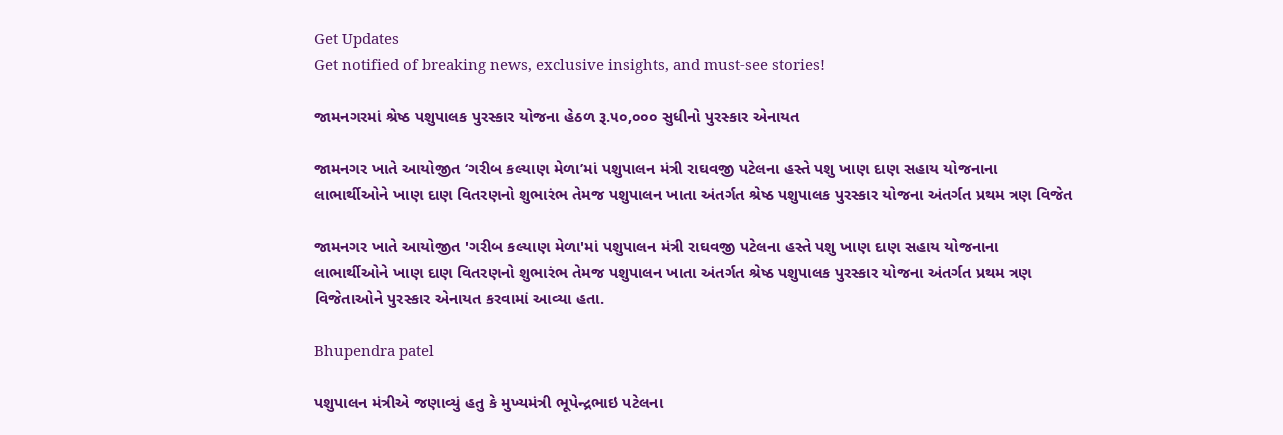Get Updates
Get notified of breaking news, exclusive insights, and must-see stories!

જામનગરમાં શ્રેષ્ઠ પશુપાલક પુરસ્કાર યોજના હેઠળ રૂ.૫૦,૦૦૦ સુધીનો પુરસ્કાર એનાયત

જામનગર ખાતે આયોજીત ‘ગરીબ કલ્યાણ મેળા’માં પશુપાલન મંત્રી રાઘવજી પટેલના હસ્તે પશુ ખાણ દાણ સહાય યોજનાના લાભાર્થીઓને ખાણ દાણ વિતરણનો શુભારંભ તેમજ પશુપાલન ખાતા અંતર્ગત શ્રેષ્ઠ પશુપાલક પુરસ્કાર યોજના અંતર્ગત પ્રથમ ત્રણ વિજેત

જામનગર ખાતે આયોજીત 'ગરીબ કલ્યાણ મેળા'માં પશુપાલન મંત્રી રાઘવજી પટેલના હસ્તે પશુ ખાણ દાણ સહાય યોજનાના લાભાર્થીઓને ખાણ દાણ વિતરણનો શુભારંભ તેમજ પશુપાલન ખાતા અંતર્ગત શ્રેષ્ઠ પશુપાલક પુરસ્કાર યોજના અંતર્ગત પ્રથમ ત્રણ વિજેતાઓને પુરસ્કાર એનાયત કરવામાં આવ્યા હતા.

Bhupendra patel

પશુપાલન મંત્રીએ જણાવ્યું હતુ કે મુખ્યમંત્રી ભૂપેન્દ્રભાઇ પટેલના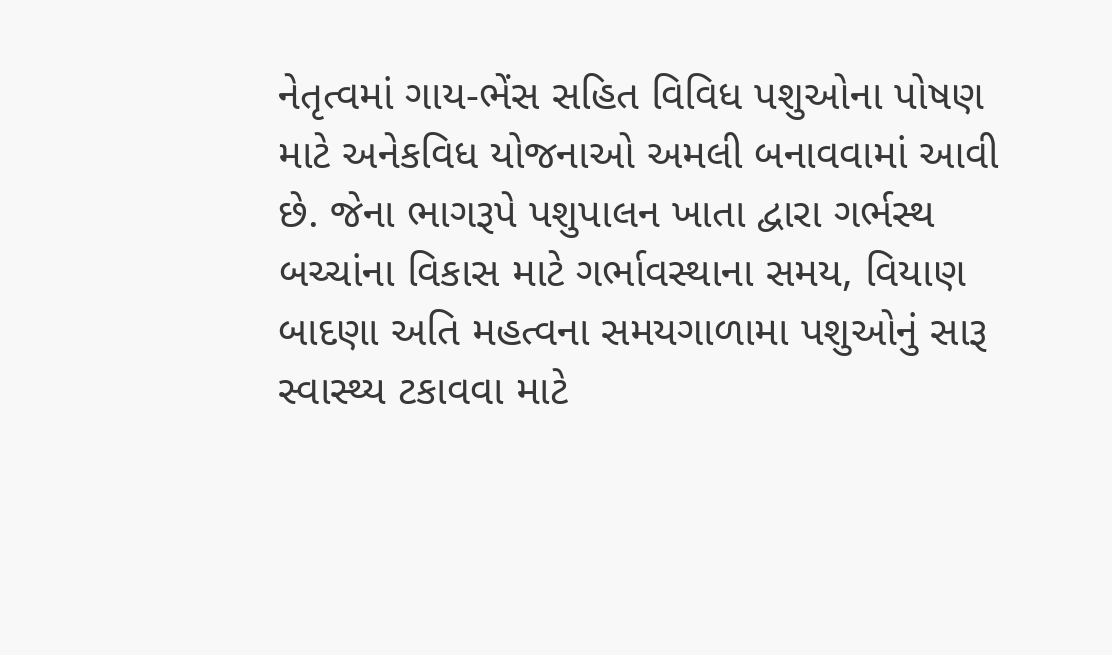નેતૃત્વમાં ગાય-ભેંસ સહિત વિવિધ પશુઓના પોષણ માટે અનેકવિધ યોજનાઓ અમલી બનાવવામાં આવી છે. જેના ભાગરૂપે પશુપાલન ખાતા દ્વારા ગર્ભસ્થ બચ્ચાંના વિકાસ માટે ગર્ભાવસ્થાના સમય, વિયાણ બાદણા અતિ મહત્વના સમયગાળામા પશુઓનું સારૂ સ્વાસ્થ્ય ટકાવવા માટે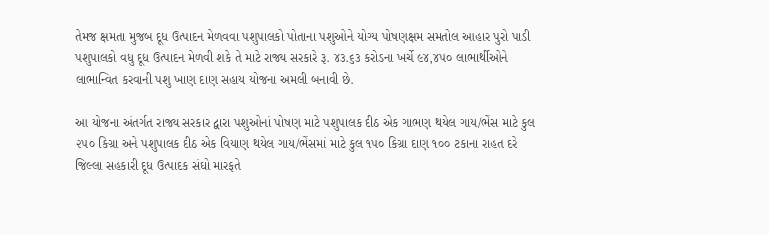તેમજ ક્ષમતા મુજબ દૂધ ઉત્પાદન મેળવવા પશુપાલકો પોતાના પશુઓને યોગ્ય પોષણક્ષમ સમતોલ આહાર પુરો પાડી પશુપાલકો વધુ દૂધ ઉત્પાદન મેળવી શકે તે માટે રાજ્ય સરકારે રૂ. ૪૩.૬૩ કરોડના ખર્ચે ૯૪,૪૫૦ લાભાર્થીઓને લાભાન્વિત કરવાની પશુ ખાણ દાણ સહાય યોજના અમલી બનાવી છે.

આ યોજના અંતર્ગત રાજ્ય સરકાર દ્વારા પશુઓનાં પોષણ માટે પશુપાલક દીઠ એક ગાભણ થયેલ ગાય/ભેંસ માટે કુલ ૨૫૦ કિગ્રા અને પશુપાલક દીઠ એક વિયાણ થયેલ ગાય/ભેંસમાં માટે કુલ ૧૫૦ કિગ્રા દાણ ૧૦૦ ટકાના રાહત દરે જિલ્લા સહકારી દૂધ ઉત્પાદક સંઘો મારફતે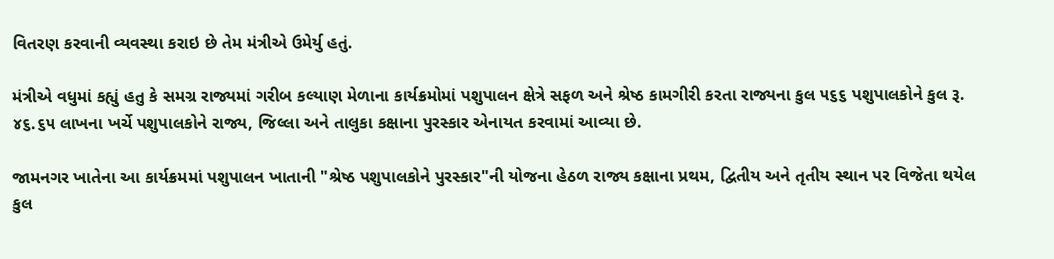વિતરણ કરવાની વ્યવસ્થા કરાઇ છે તેમ મંત્રીએ ઉમેર્યુ હતું.

મંત્રીએ વધુમાં કહ્યું હતુ કે સમગ્ર રાજ્યમાં ગરીબ કલ્યાણ મેળાના કાર્યક્રમોમાં પશુપાલન ક્ષેત્રે સફળ અને શ્રેષ્ઠ કામગીરી કરતા રાજ્યના કુલ ૫૬૬ પશુપાલકોને કુલ રૂ. ૪૬.૬૫ લાખના ખર્ચે પશુપાલકોને રાજ્ય, જિલ્લા અને તાલુકા કક્ષાના પુરસ્કાર એનાયત કરવામાં આવ્યા છે.

જામનગર ખાતેના આ કાર્યક્રમમાં પશુપાલન ખાતાની "શ્રેષ્ઠ પશુપાલકોને પુરસ્કાર"ની યોજના હેઠળ રાજ્ય કક્ષાના પ્રથમ, દ્વિતીય અને તૃતીય સ્થાન પર વિજેતા થયેલ કુલ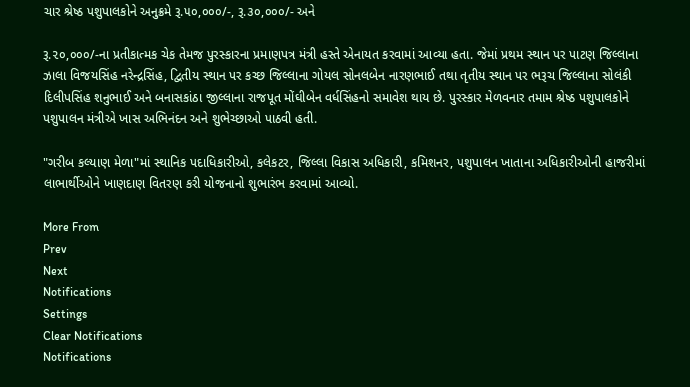ચાર શ્રેષ્ઠ પશુપાલકોને અનુક્રમે રૂ.૫૦,૦૦૦/-, રૂ.૩૦,૦૦૦/- અને

રૂ.૨૦,૦૦૦/-ના પ્રતીકાત્મક ચેક તેમજ પુરસ્કારના પ્રમાણપત્ર મંત્રી હસ્તે એનાયત કરવામાં આવ્યા હતા. જેમાં પ્રથમ સ્થાન પર પાટણ જિલ્લાના ઝાલા વિજયસિંહ નરેન્દ્રસિંહ, દ્વિતીય સ્થાન પર કચ્છ જિલ્લાના ગોયલ સોનલબેન નારણભાઈ તથા તૃતીય સ્થાન પર ભરૂચ જિલ્લાના સોલંકી દિલીપસિંહ શનુભાઈ અને બનાસકાંઠા જીલ્લાના રાજપૂત મોંઘીબેન વર્ધસિંહનો સમાવેશ થાય છે. પુરસ્કાર મેળવનાર તમામ શ્રેષ્ઠ પશુપાલકોને પશુપાલન મંત્રીએ ખાસ અભિનંદન અને શુભેચ્છાઓ પાઠવી હતી.

"ગરીબ કલ્યાણ મેળા"માં સ્થાનિક પદાધિકારીઓ, કલેકટર, જિલ્લા વિકાસ અધિકારી, કમિશનર, પશુપાલન ખાતાના અધિકારીઓની હાજરીમાં લાભાર્થીઓને ખાણદાણ વિતરણ કરી યોજનાનો શુભારંભ કરવામાં આવ્યો.

More From
Prev
Next
Notifications
Settings
Clear Notifications
Notifications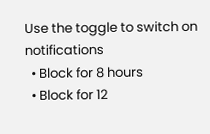Use the toggle to switch on notifications
  • Block for 8 hours
  • Block for 12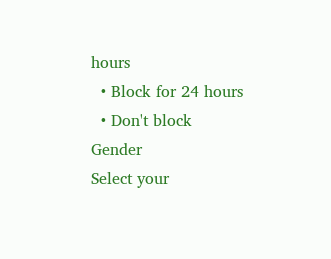hours
  • Block for 24 hours
  • Don't block
Gender
Select your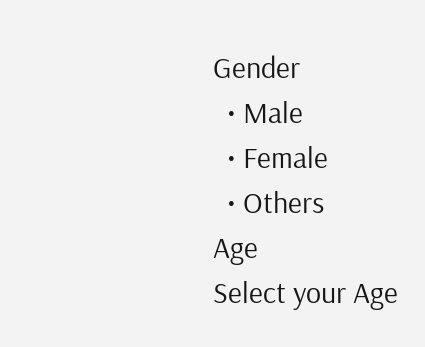Gender
  • Male
  • Female
  • Others
Age
Select your Age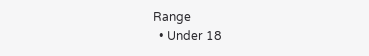Range
  • Under 18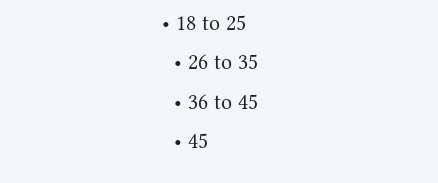• 18 to 25
  • 26 to 35
  • 36 to 45
  • 45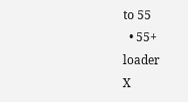to 55
  • 55+
loader
X